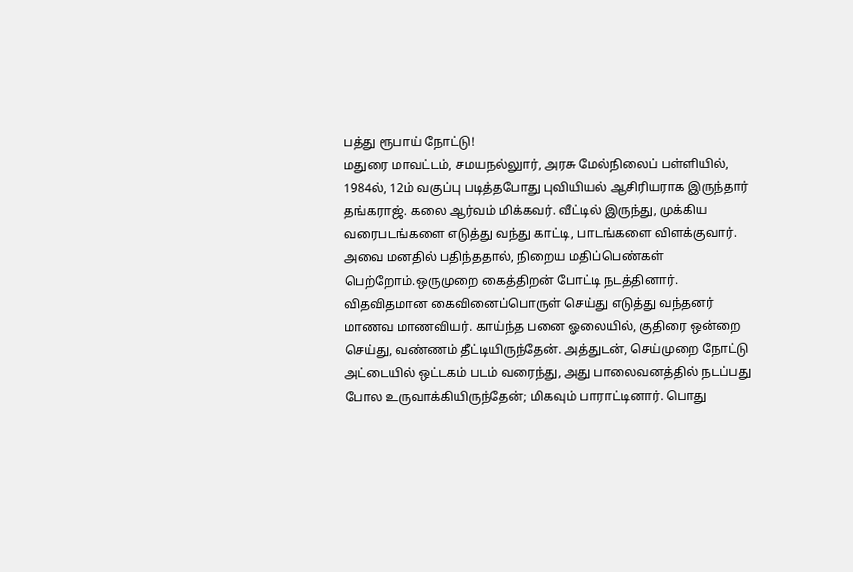பத்து ரூபாய் நோட்டு!
மதுரை மாவட்டம், சமயநல்லுார், அரசு மேல்நிலைப் பள்ளியில், 1984ல், 12ம் வகுப்பு படித்தபோது புவியியல் ஆசிரியராக இருந்தார் தங்கராஜ். கலை ஆர்வம் மிக்கவர். வீட்டில் இருந்து, முக்கிய வரைபடங்களை எடுத்து வந்து காட்டி, பாடங்களை விளக்குவார். அவை மனதில் பதிந்ததால், நிறைய மதிப்பெண்கள் பெற்றோம்.ஒருமுறை கைத்திறன் போட்டி நடத்தினார். விதவிதமான கைவினைப்பொருள் செய்து எடுத்து வந்தனர் மாணவ மாணவியர். காய்ந்த பனை ஓலையில், குதிரை ஒன்றை செய்து, வண்ணம் தீட்டியிருந்தேன். அத்துடன், செய்முறை நோட்டு அட்டையில் ஒட்டகம் படம் வரைந்து, அது பாலைவனத்தில் நடப்பது போல உருவாக்கியிருந்தேன்; மிகவும் பாராட்டினார். பொது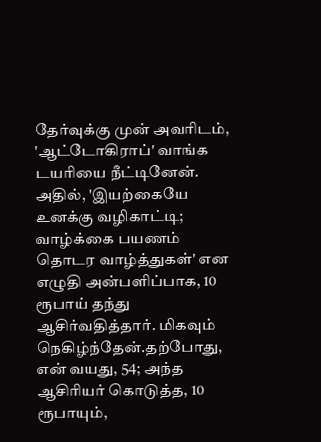தேர்வுக்கு முன் அவரிடம், 'ஆட்டோகிராப்' வாங்க டயரியை நீட்டினேன். அதில், 'இயற்கையே உனக்கு வழிகாட்டி; வாழ்க்கை பயணம் தொடர வாழ்த்துகள்' என எழுதி அன்பளிப்பாக, 10 ரூபாய் தந்து ஆசிர்வதித்தார். மிகவும் நெகிழ்ந்தேன்.தற்போது, என் வயது, 54; அந்த ஆசிரியர் கொடுத்த, 10 ரூபாயும்,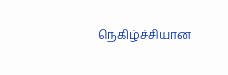நெகிழ்ச்சியான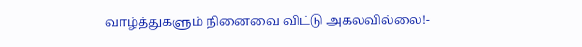வாழ்த்துகளும் நினைவை விட்டு அகலவில்லை!-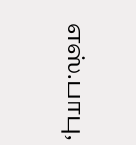எஸ்.பாபு,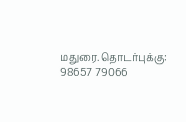மதுரை.தொடர்புக்கு: 98657 79066